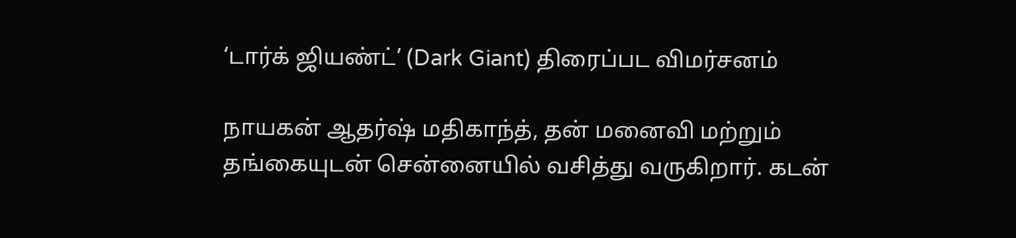‘டார்க் ஜியண்ட்’ (Dark Giant) திரைப்பட விமர்சனம்

நாயகன் ஆதர்ஷ் மதிகாந்த், தன் மனைவி மற்றும் தங்கையுடன் சென்னையில் வசித்து வருகிறார். கடன்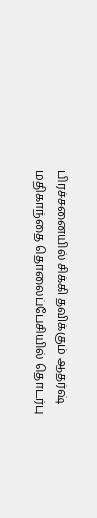பிரச்சனையில் சிக்கி தவிக்கும் ஆதர்ஷ் மதிகாந்தை தொலைப்பேசியில் தொடர்பு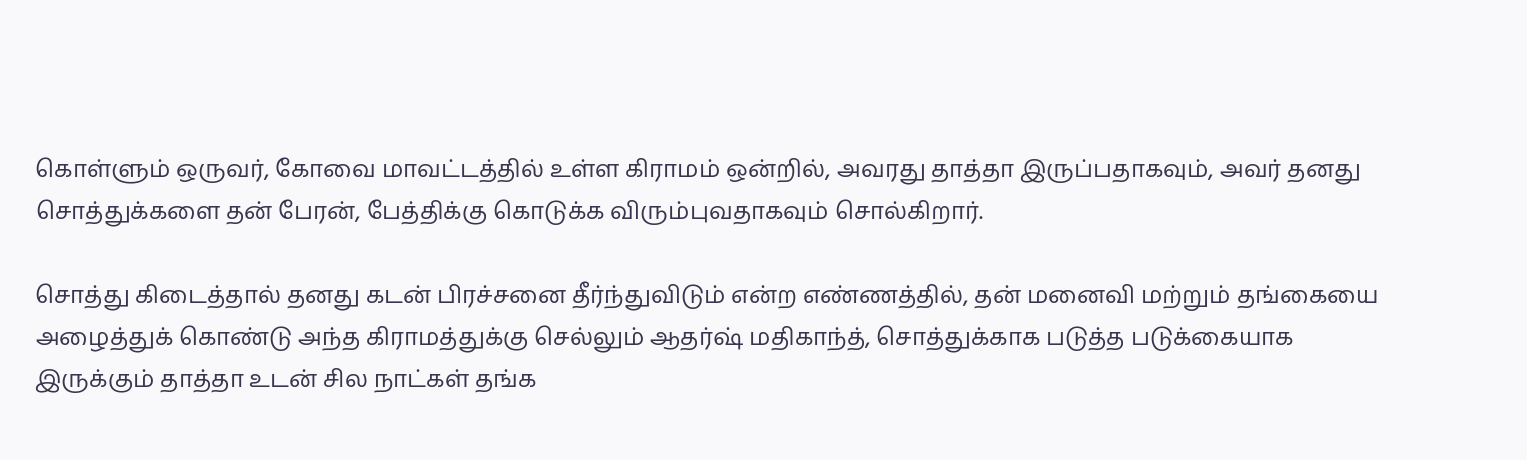கொள்ளும் ஒருவர், கோவை மாவட்டத்தில் உள்ள கிராமம் ஒன்றில், அவரது தாத்தா இருப்பதாகவும், அவர் தனது சொத்துக்களை தன் பேரன், பேத்திக்கு கொடுக்க விரும்புவதாகவும் சொல்கிறார்.

சொத்து கிடைத்தால் தனது கடன் பிரச்சனை தீர்ந்துவிடும் என்ற எண்ணத்தில், தன் மனைவி மற்றும் தங்கையை அழைத்துக் கொண்டு அந்த கிராமத்துக்கு செல்லும் ஆதர்ஷ் மதிகாந்த், சொத்துக்காக படுத்த படுக்கையாக இருக்கும் தாத்தா உடன் சில நாட்கள் தங்க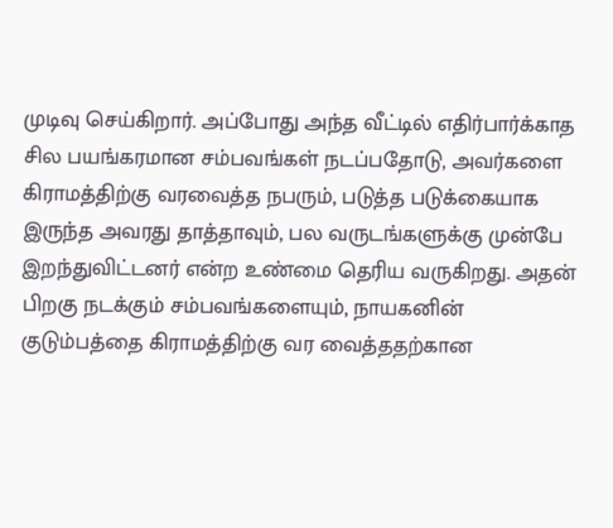முடிவு செய்கிறார். அப்போது அந்த வீட்டில் எதிர்பார்க்காத சில பயங்கரமான சம்பவங்கள் நடப்பதோடு, அவர்களை கிராமத்திற்கு வரவைத்த நபரும், படுத்த படுக்கையாக இருந்த அவரது தாத்தாவும், பல வருடங்களுக்கு முன்பே இறந்துவிட்டனர் என்ற உண்மை தெரிய வருகிறது. அதன் பிறகு நடக்கும் சம்பவங்களையும், நாயகனின் குடும்பத்தை கிராமத்திற்கு வர வைத்ததற்கான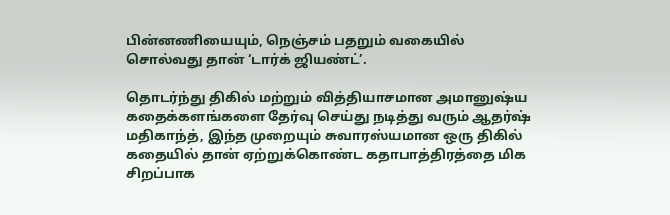பின்னணியையும், நெஞ்சம் பதறும் வகையில் சொல்வது தான் ‘டார்க் ஜியண்ட்’.

தொடர்ந்து திகில் மற்றும் வித்தியாசமான அமானுஷ்ய கதைக்களங்களை தேர்வு செய்து நடித்து வரும் ஆதர்ஷ் மதிகாந்த், இந்த முறையும் சுவாரஸ்யமான ஒரு திகில் கதையில் தான் ஏற்றுக்கொண்ட கதாபாத்திரத்தை மிக சிறப்பாக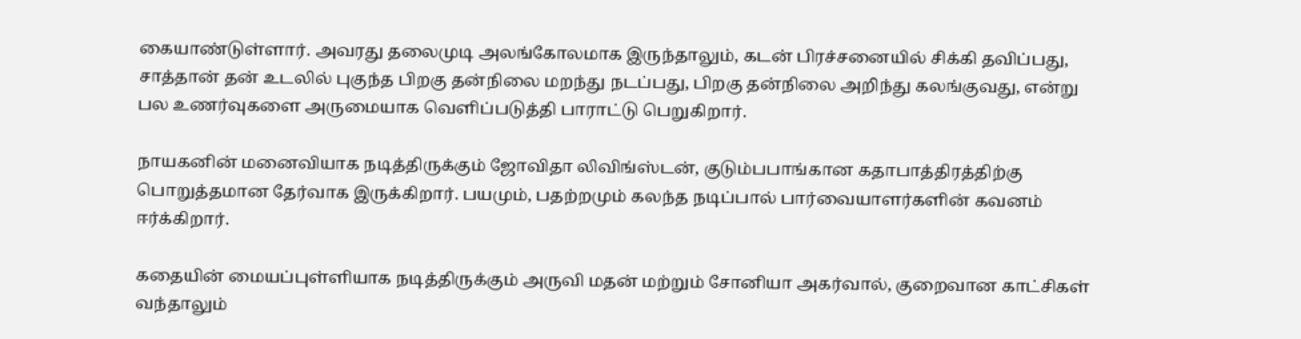கையாண்டுள்ளார். அவரது தலைமுடி அலங்கோலமாக இருந்தாலும், கடன் பிரச்சனையில் சிக்கி தவிப்பது, சாத்தான் தன் உடலில் புகுந்த பிறகு தன்நிலை மறந்து நடப்பது, பிறகு தன்நிலை அறிந்து கலங்குவது, என்று பல உணர்வுகளை அருமையாக வெளிப்படுத்தி பாராட்டு பெறுகிறார்.

நாயகனின் மனைவியாக நடித்திருக்கும் ஜோவிதா லிவிங்ஸ்டன், குடும்பபாங்கான கதாபாத்திரத்திற்கு பொறுத்தமான தேர்வாக இருக்கிறார். பயமும், பதற்றமும் கலந்த நடிப்பால் பார்வையாளர்களின் கவனம் ஈர்க்கிறார்.

கதையின் மையப்புள்ளியாக நடித்திருக்கும் அருவி மதன் மற்றும் சோனியா அகர்வால், குறைவான காட்சிகள் வந்தாலும்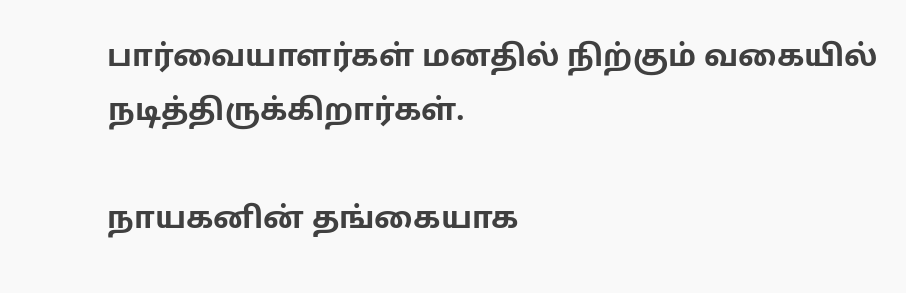பார்வையாளர்கள் மனதில் நிற்கும் வகையில் நடித்திருக்கிறார்கள்.

நாயகனின் தங்கையாக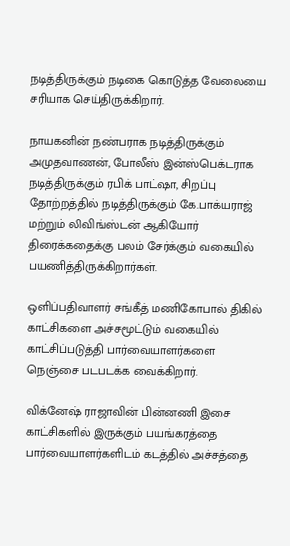நடித்திருக்கும் நடிகை கொடுத்த வேலையை சரியாக செய்திருக்கிறார்.

நாயகனின் நண்பராக நடித்திருக்கும் அமுதவாணன், போலீஸ் இன்ஸ்பெக்டராக நடித்திருக்கும் ரபிக் பாட்ஷா, சிறப்பு தோற்றத்தில் நடித்திருக்கும் கே.பாக்யராஜ் மற்றும் லிவிங்ஸ்டன் ஆகியோர் திரைக்கதைக்கு பலம் சேர்க்கும் வகையில் பயணித்திருக்கிறார்கள்.

ஒளிப்பதிவாளர் சங்கீத் மணிகோபால் திகில் காட்சிகளை அச்சமூட்டும் வகையில் காட்சிப்படுத்தி பார்வையாளர்களை நெஞ்சை படபடக்க வைக்கிறார்.

விக்னேஷ் ராஜாவின் பின்னணி இசை காட்சிகளில் இருக்கும் பயங்கரத்தை பார்வையாளர்களிடம் கடத்தில் அச்சத்தை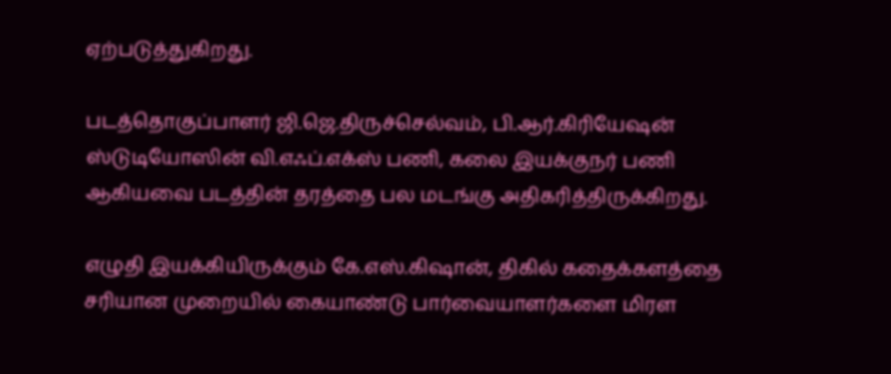ஏற்படுத்துகிறது.

படத்தொகுப்பாளர் ஜி.ஜெ.திருச்செல்வம், பி.ஆர்.கிரியேஷன் ஸ்டுடியோஸின் வி.எஃப்.எக்ஸ் பணி, கலை இயக்குநர் பணி ஆகியவை படத்தின் தரத்தை பல மடங்கு அதிகரித்திருக்கிறது.

எழுதி இயக்கியிருக்கும் கே.எஸ்.கிஷான், திகில் கதைக்களத்தை சரியான முறையில் கையாண்டு பார்வையாளர்களை மிரள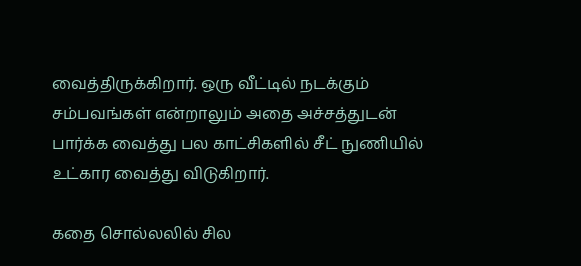வைத்திருக்கிறார். ஒரு வீட்டில் நடக்கும் சம்பவங்கள் என்றாலும் அதை அச்சத்துடன் பார்க்க வைத்து பல காட்சிகளில் சீட் நுணியில் உட்கார வைத்து விடுகிறார்.

கதை சொல்லலில் சில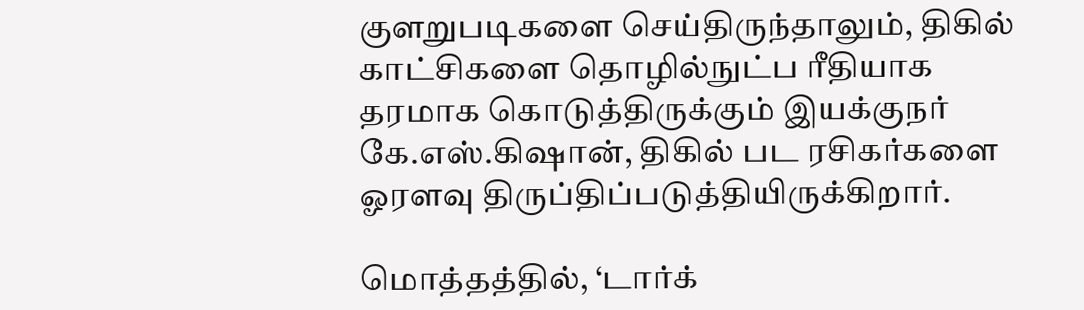குளறுபடிகளை செய்திருந்தாலும், திகில் காட்சிகளை தொழில்நுட்ப ரீதியாக தரமாக கொடுத்திருக்கும் இயக்குநர் கே.எஸ்.கிஷான், திகில் பட ரசிகர்களை ஓரளவு திருப்திப்படுத்தியிருக்கிறார்.

மொத்தத்தில், ‘டார்க்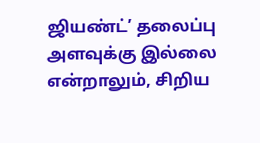ஜியண்ட்’ தலைப்பு அளவுக்கு இல்லை என்றாலும், சிறிய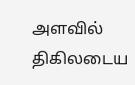அளவில் திகிலடைய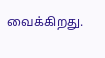வைக்கிறது.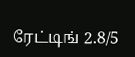ரேட்டிங் 2.8/5